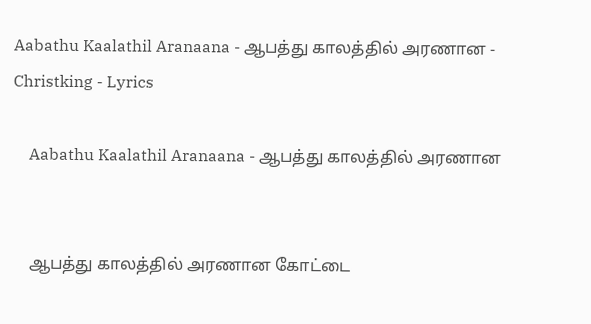Aabathu Kaalathil Aranaana - ஆபத்து காலத்தில் அரணான - Christking - Lyrics

    Aabathu Kaalathil Aranaana - ஆபத்து காலத்தில் அரணான


    ஆபத்து காலத்தில் அரணான கோட்டை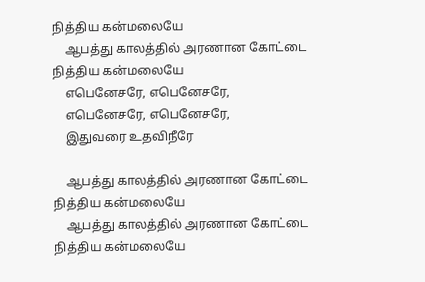நித்திய கன்மலையே
    ஆபத்து காலத்தில் அரணான கோட்டை நித்திய கன்மலையே
    எபெனேசரே, எபெனேசரே,
    எபெனேசரே, எபெனேசரே,
    இதுவரை உதவிநீரே

    ஆபத்து காலத்தில் அரணான கோட்டை நித்திய கன்மலையே
    ஆபத்து காலத்தில் அரணான கோட்டை நித்திய கன்மலையே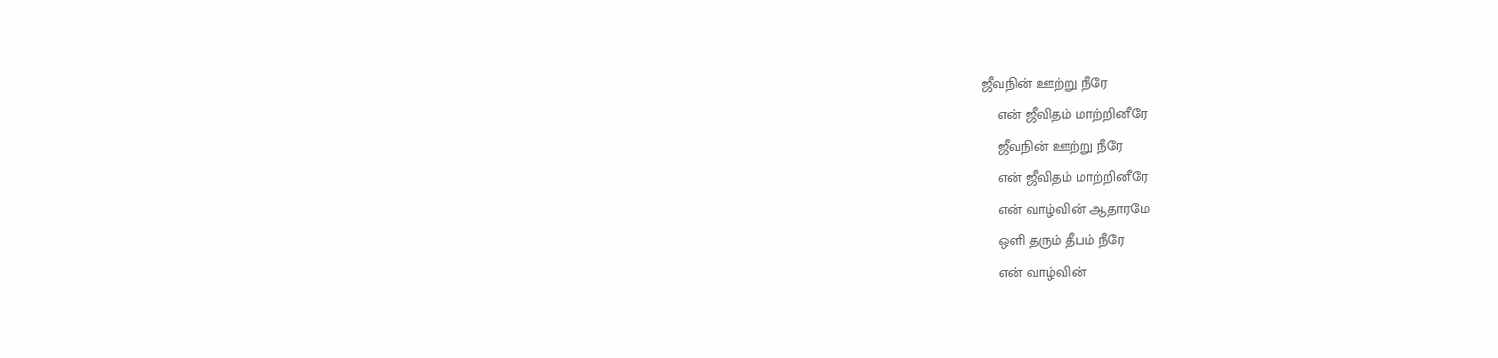ஜீவநின் ஊற்று நீரே
    என் ஜீவிதம் மாற்றினீரே
    ஜீவநின் ஊற்று நீரே
    என் ஜீவிதம் மாற்றினீரே
    என் வாழ்வின் ஆதாரமே
    ஒளி தரும் தீபம் நீரே
    என் வாழ்வின்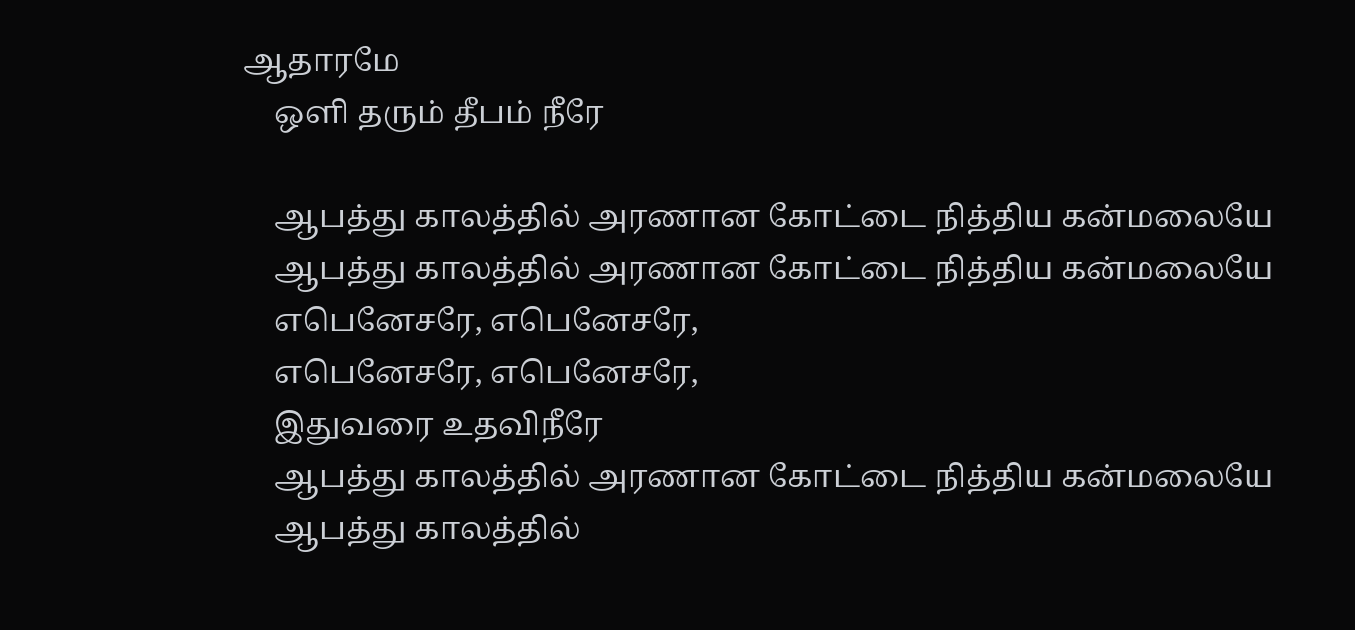ஆதாரமே
    ஒளி தரும் தீபம் நீரே

    ஆபத்து காலத்தில் அரணான கோட்டை நித்திய கன்மலையே
    ஆபத்து காலத்தில் அரணான கோட்டை நித்திய கன்மலையே
    எபெனேசரே, எபெனேசரே,
    எபெனேசரே, எபெனேசரே,
    இதுவரை உதவிநீரே
    ஆபத்து காலத்தில் அரணான கோட்டை நித்திய கன்மலையே
    ஆபத்து காலத்தில்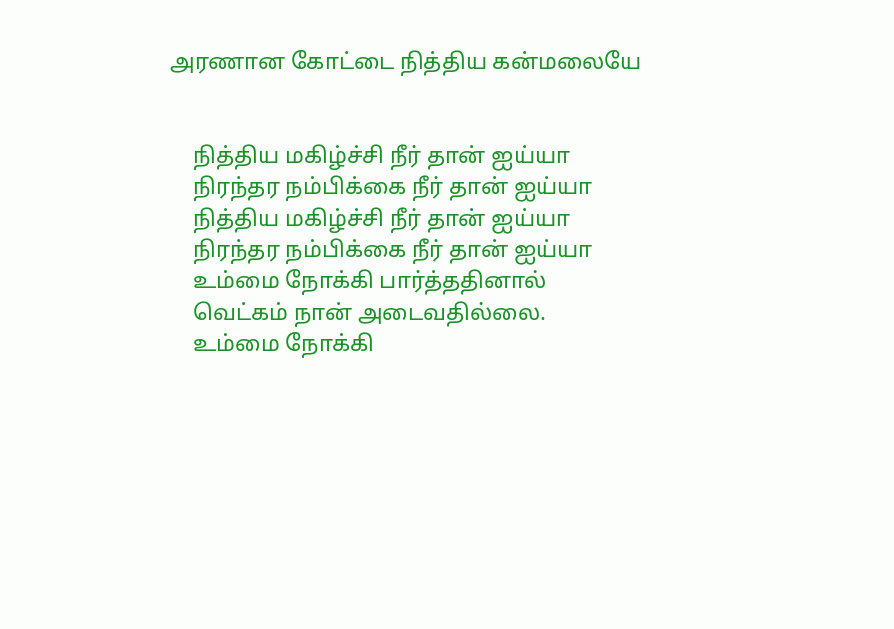அரணான கோட்டை நித்திய கன்மலையே


    நித்திய மகிழ்ச்சி நீர் தான் ஐய்யா
    நிரந்தர நம்பிக்கை நீர் தான் ஐய்யா
    நித்திய மகிழ்ச்சி நீர் தான் ஐய்யா
    நிரந்தர நம்பிக்கை நீர் தான் ஐய்யா
    உம்மை நோக்கி பார்த்ததினால்
    வெட்கம் நான் அடைவதில்லை.
    உம்மை நோக்கி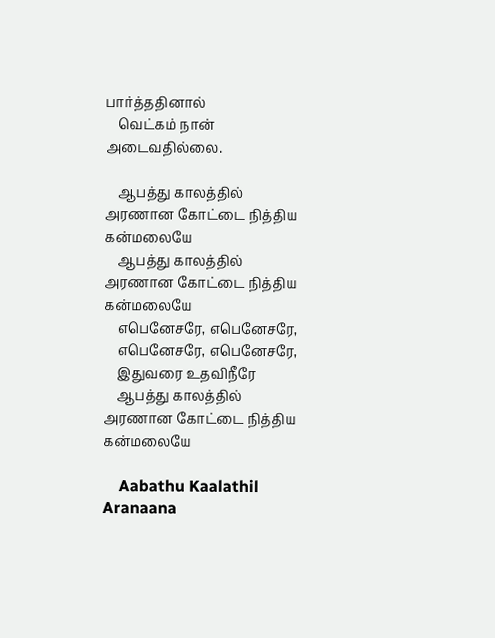பார்த்ததினால்
    வெட்கம் நான் அடைவதில்லை.

    ஆபத்து காலத்தில் அரணான கோட்டை நித்திய கன்மலையே
    ஆபத்து காலத்தில் அரணான கோட்டை நித்திய கன்மலையே
    எபெனேசரே, எபெனேசரே,
    எபெனேசரே, எபெனேசரே,
    இதுவரை உதவிநீரே
    ஆபத்து காலத்தில் அரணான கோட்டை நித்திய கன்மலையே

    Aabathu Kaalathil Aranaana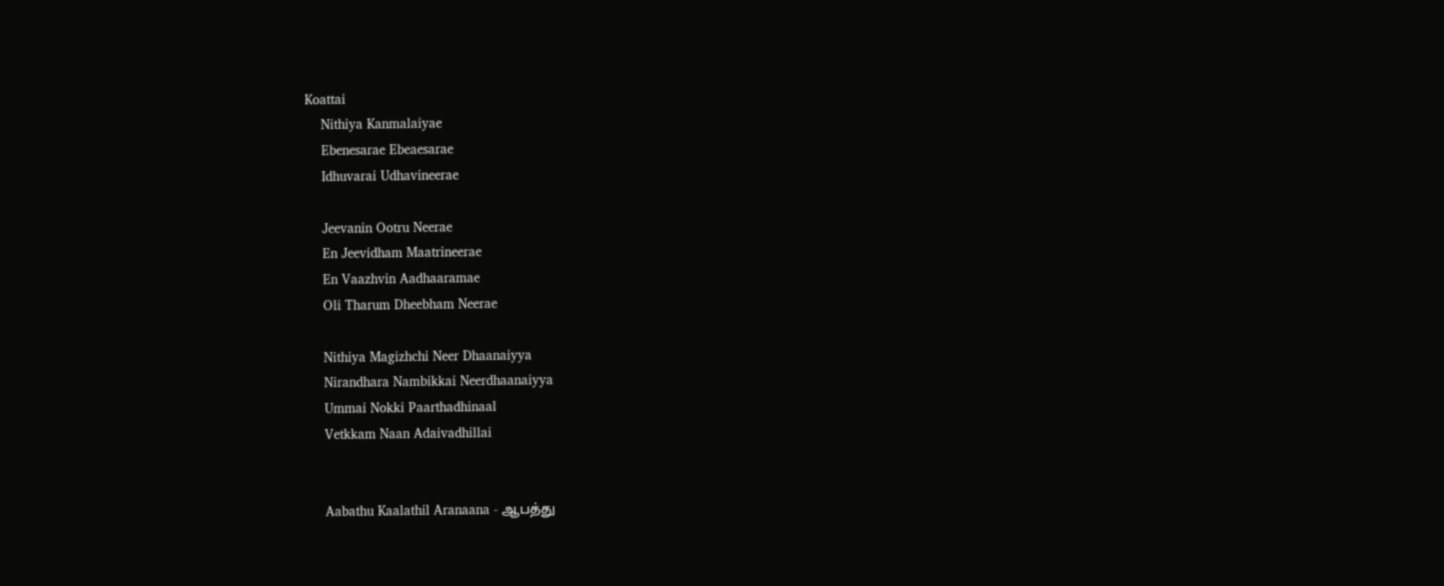Koattai
    Nithiya Kanmalaiyae
    Ebenesarae Ebeaesarae
    Idhuvarai Udhavineerae

    Jeevanin Ootru Neerae
    En Jeevidham Maatrineerae
    En Vaazhvin Aadhaaramae
    Oli Tharum Dheebham Neerae

    Nithiya Magizhchi Neer Dhaanaiyya
    Nirandhara Nambikkai Neerdhaanaiyya
    Ummai Nokki Paarthadhinaal
    Vetkkam Naan Adaivadhillai


    Aabathu Kaalathil Aranaana - ஆபத்து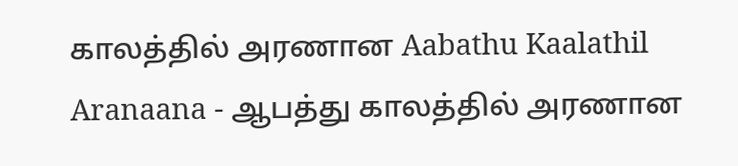காலத்தில் அரணான Aabathu Kaalathil Aranaana - ஆபத்து காலத்தில் அரணான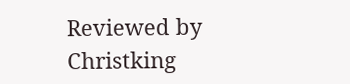Reviewed by Christking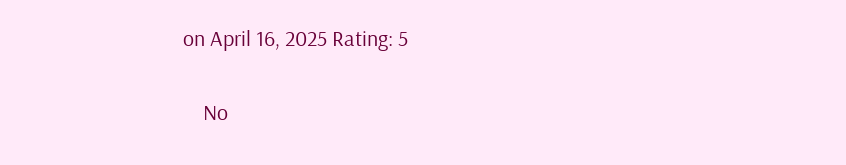on April 16, 2025 Rating: 5

    No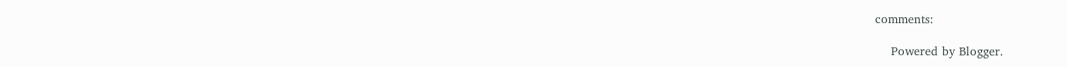comments:

    Powered by Blogger.